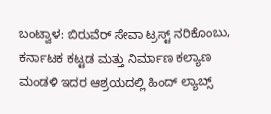ಬಂಟ್ವಾಳ: ಬಿರುವೆರ್ ಸೇವಾ ಟ್ರಸ್ಟ್ ನರಿಕೊಂಬು, ಕರ್ನಾಟಕ ಕಟ್ಟಡ ಮತ್ತು ನಿರ್ಮಾಣ ಕಲ್ಯಾಣ ಮಂಡಳಿ ಇದರ ಆಶ್ರಯದಲ್ಲಿ ಹಿಂದ್ ಲ್ಯಾಬ್ಸ್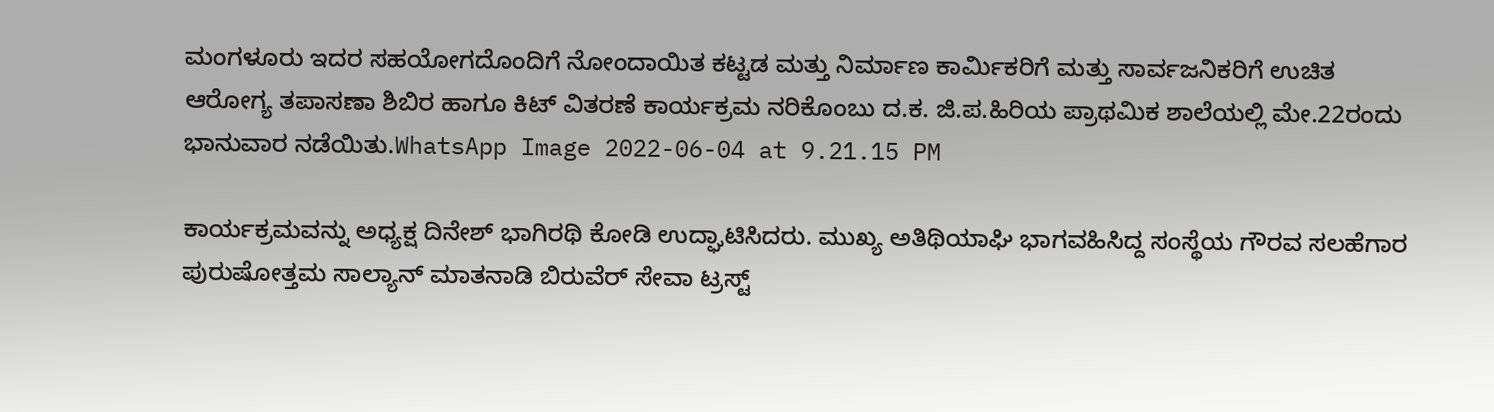ಮಂಗಳೂರು ಇದರ ಸಹಯೋಗದೊಂದಿಗೆ ನೋಂದಾಯಿತ ಕಟ್ಟಡ ಮತ್ತು ನಿರ್ಮಾಣ ಕಾರ್ಮಿಕರಿಗೆ ಮತ್ತು ಸಾರ್ವಜನಿಕರಿಗೆ ಉಚಿತ ಆರೋಗ್ಯ ತಪಾಸಣಾ ಶಿಬಿರ ಹಾಗೂ ಕಿಟ್ ವಿತರಣೆ ಕಾರ್ಯಕ್ರಮ ನರಿಕೊಂಬು ದ.ಕ. ಜಿ.ಪ.ಹಿರಿಯ ಪ್ರಾಥಮಿಕ ಶಾಲೆಯಲ್ಲಿ ಮೇ.22ರಂದು ಭಾನುವಾರ ನಡೆಯಿತು.WhatsApp Image 2022-06-04 at 9.21.15 PM

ಕಾರ್ಯಕ್ರಮವನ್ನು ಅಧ್ಯಕ್ಷ ದಿನೇಶ್ ಭಾಗಿರಥಿ ಕೋಡಿ ಉದ್ಘಾಟಿಸಿದರು. ಮುಖ್ಯ ಅತಿಥಿಯಾಘಿ ಭಾಗವಹಿಸಿದ್ದ ಸಂಸ್ಥೆಯ ಗೌರವ ಸಲಹೆಗಾರ ಪುರುಷೋತ್ತಮ ಸಾಲ್ಯಾನ್ ಮಾತನಾಡಿ ಬಿರುವೆರ್ ಸೇವಾ ಟ್ರಸ್ಟ್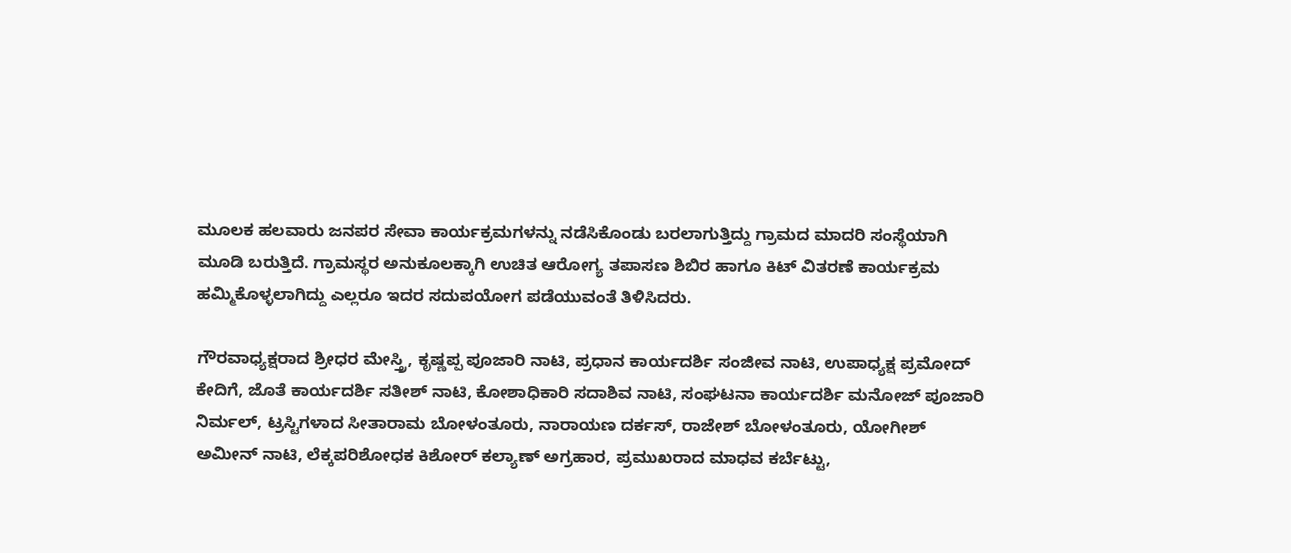ಮೂಲಕ ಹಲವಾರು ಜನಪರ ಸೇವಾ ಕಾರ್ಯಕ್ರಮಗಳನ್ನು ನಡೆಸಿಕೊಂಡು ಬರಲಾಗುತ್ತಿದ್ದು ಗ್ರಾಮದ ಮಾದರಿ ಸಂಸ್ಥೆಯಾಗಿ ಮೂಡಿ ಬರುತ್ತಿದೆ. ಗ್ರಾಮಸ್ಥರ ಅನುಕೂಲಕ್ಕಾಗಿ ಉಚಿತ ಆರೋಗ್ಯ ತಪಾಸಣ ಶಿಬಿರ ಹಾಗೂ ಕಿಟ್ ವಿತರಣೆ ಕಾರ್ಯಕ್ರಮ ಹಮ್ಮಿಕೊಳ್ಳಲಾಗಿದ್ದು ಎಲ್ಲರೂ ಇದರ ಸದುಪಯೋಗ ಪಡೆಯುವಂತೆ ತಿಳಿಸಿದರು.

ಗೌರವಾಧ್ಯಕ್ಷರಾದ ಶ್ರೀಧರ ಮೇಸ್ತ್ರಿ, ಕೃಷ್ಣಪ್ಪ ಪೂಜಾರಿ ನಾಟಿ, ಪ್ರಧಾನ ಕಾರ್ಯದರ್ಶಿ ಸಂಜೀವ ನಾಟಿ, ಉಪಾಧ್ಯಕ್ಷ ಪ್ರಮೋದ್ ಕೇದಿಗೆ, ಜೊತೆ ಕಾರ್ಯದರ್ಶಿ ಸತೀಶ್ ನಾಟಿ, ಕೋಶಾಧಿಕಾರಿ ಸದಾಶಿವ ನಾಟಿ, ಸಂಘಟನಾ ಕಾರ್ಯದರ್ಶಿ ಮನೋಜ್ ಪೂಜಾರಿ ನಿರ್ಮಲ್, ಟ್ರಸ್ಟಿಗಳಾದ ಸೀತಾರಾಮ ಬೋಳಂತೂರು, ನಾರಾಯಣ ದರ್ಕಸ್, ರಾಜೇಶ್ ಬೋಳಂತೂರು, ಯೋಗೀಶ್ ಅಮೀನ್ ನಾಟಿ, ಲೆಕ್ಕಪರಿಶೋಧಕ ಕಿಶೋರ್ ಕಲ್ಯಾಣ್ ಅಗ್ರಹಾರ, ಪ್ರಮುಖರಾದ ಮಾಧವ ಕರ್ಬೆಟ್ಟು,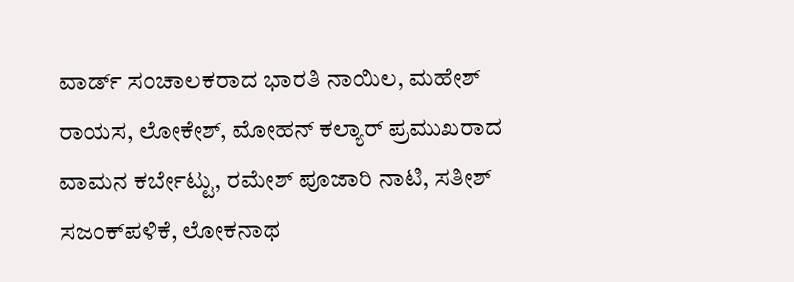ವಾರ್ಡ್ ಸಂಚಾಲಕರಾದ ಭಾರತಿ ನಾಯಿಲ, ಮಹೇಶ್ ರಾಯಸ, ಲೋಕೇಶ್, ಮೋಹನ್ ಕಲ್ಯಾರ್ ಪ್ರಮುಖರಾದ ವಾಮನ ಕರ್ಬೇಟ್ಟು, ರಮೇಶ್ ಪೂಜಾರಿ ನಾಟಿ, ಸತೀಶ್ ಸಜಂಕ್‌ಪಳಿಕೆ, ಲೋಕನಾಥ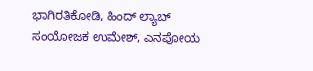ಭಾಗಿರತಿಕೋಡಿ, ಹಿಂದ್ ಲ್ಯಾಬ್ ಸಂಯೋಜಕ ಉಮೇಶ್, ಎನಪೋಯ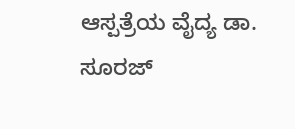ಆಸ್ಪತ್ರೆಯ ವೈದ್ಯ ಡಾ. ಸೂರಜ್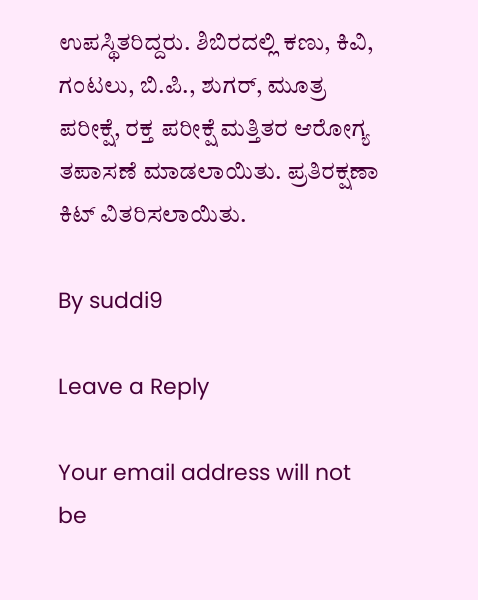ಉಪಸ್ಥಿತರಿದ್ದರು. ಶಿಬಿರದಲ್ಲಿ ಕಣು, ಕಿವಿ, ಗಂಟಲು, ಬಿ.ಪಿ., ಶುಗರ್, ಮೂತ್ರ ಪರೀಕ್ಷೆ, ರಕ್ತ ಪರೀಕ್ಷೆ ಮತ್ತಿತರ ಆರೋಗ್ಯ ತಪಾಸಣೆ ಮಾಡಲಾಯಿತು. ಪ್ರತಿರಕ್ಷಣಾ ಕಿಟ್ ವಿತರಿಸಲಾಯಿತು.

By suddi9

Leave a Reply

Your email address will not be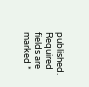published. Required fields are marked *